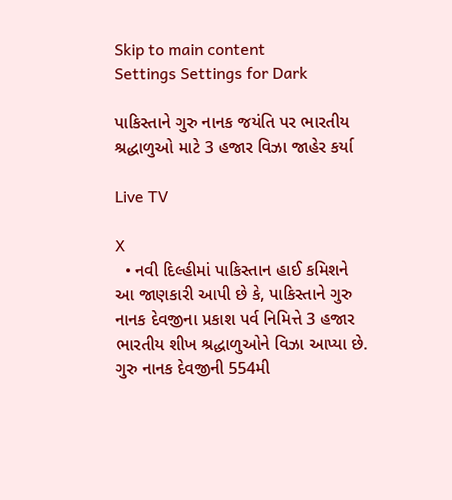Skip to main content
Settings Settings for Dark

પાકિસ્તાને ગુરુ નાનક જયંતિ પર ભારતીય શ્રદ્ધાળુઓ માટે 3 હજાર વિઝા જાહેર કર્યા

Live TV

X
  • નવી દિલ્હીમાં પાકિસ્તાન હાઈ કમિશને આ જાણકારી આપી છે કે, પાકિસ્તાને ગુરુ નાનક દેવજીના પ્રકાશ પર્વ નિમિત્તે 3 હજાર ભારતીય શીખ શ્રદ્ધાળુઓને વિઝા આપ્યા છે. ગુરુ નાનક દેવજીની 554મી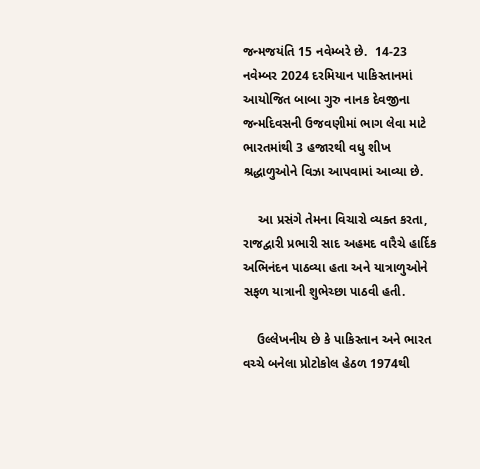જન્મજયંતિ 15 નવેમ્બરે છે.  14-23 નવેમ્બર 2024 દરમિયાન પાકિસ્તાનમાં આયોજિત બાબા ગુરુ નાનક દેવજીના જન્મદિવસની ઉજવણીમાં ભાગ લેવા માટે ભારતમાંથી 3 હજારથી વધુ શીખ શ્રદ્ધાળુઓને વિઝા આપવામાં આવ્યા છે.

    આ પ્રસંગે તેમના વિચારો વ્યક્ત કરતા, રાજદ્વારી પ્રભારી સાદ અહમદ વારૈચે હાર્દિક અભિનંદન પાઠવ્યા હતા અને યાત્રાળુઓને સફળ યાત્રાની શુભેચ્છા પાઠવી હતી.

    ઉલ્લેખનીય છે કે પાકિસ્તાન અને ભારત વચ્ચે બનેલા પ્રોટોકોલ હેઠળ 1974થી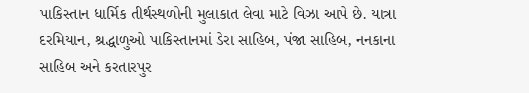પાકિસ્તાન ધાર્મિક તીર્થસ્થળોની મુલાકાત લેવા માટે વિઝા આપે છે. યાત્રા દરમિયાન, શ્રદ્ધાળુઓ પાકિસ્તાનમાં ડેરા સાહિબ, પંજા સાહિબ, નનકાના સાહિબ અને કરતારપુર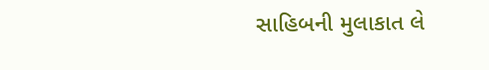સાહિબની મુલાકાત લે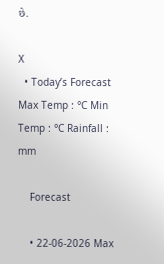છે.

X
  • Today’s Forecast Max Temp : °C Min Temp : °C Rainfall : mm

    Forecast

    • 22-06-2026 Max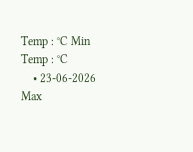Temp : °C Min Temp : °C
    • 23-06-2026 Max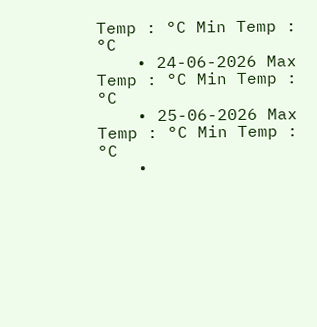Temp : °C Min Temp : °C
    • 24-06-2026 Max Temp : °C Min Temp : °C
    • 25-06-2026 Max Temp : °C Min Temp : °C
    •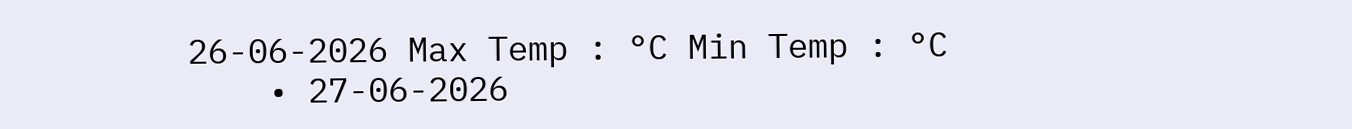26-06-2026 Max Temp : °C Min Temp : °C
    • 27-06-2026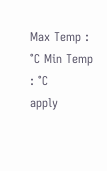Max Temp : °C Min Temp : °C
apply